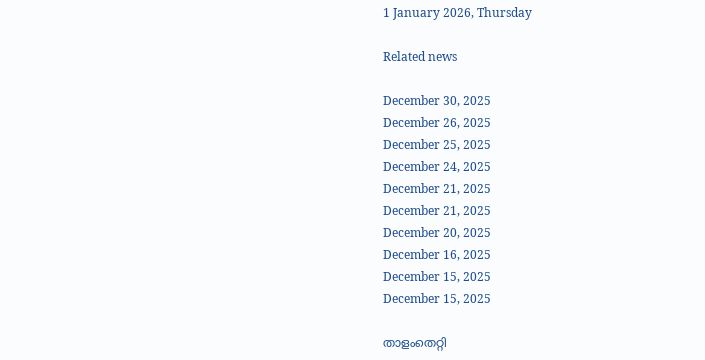1 January 2026, Thursday

Related news

December 30, 2025
December 26, 2025
December 25, 2025
December 24, 2025
December 21, 2025
December 21, 2025
December 20, 2025
December 16, 2025
December 15, 2025
December 15, 2025

താളംതെറ്റി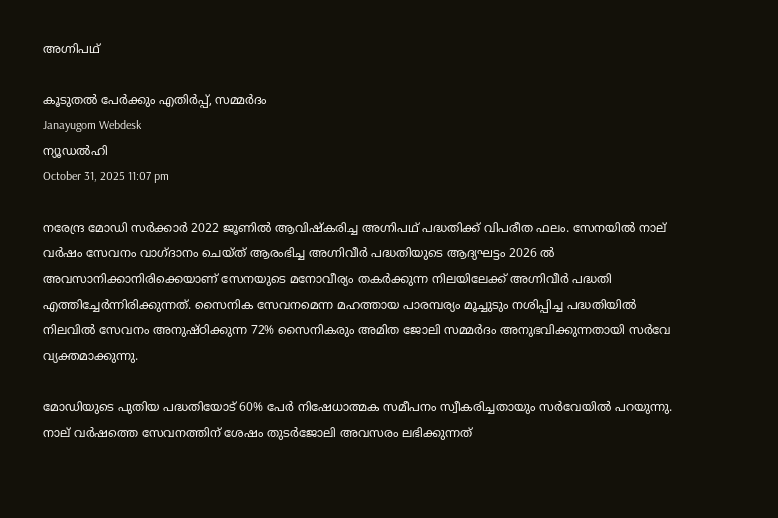അഗ്നിപഥ്

കൂടുതല്‍ പേര്‍ക്കും എതിര്‍പ്പ്, സമ്മര്‍ദം
Janayugom Webdesk
ന്യൂഡല്‍ഹി
October 31, 2025 11:07 pm

നരേന്ദ്ര മോഡി സര്‍ക്കാര്‍ 2022 ജൂണില്‍ ആവിഷ്കരിച്ച അഗ്നിപഥ് പദ്ധതിക്ക് വിപരീത ഫലം. സേനയില്‍‍ നാല് വര്‍ഷം സേവനം വാഗ്ദാനം ചെയ്ത് ആരംഭിച്ച അഗ്നിവീര്‍ പദ്ധതിയുടെ ആദ്യഘട്ടം 2026 ല്‍ അവസാനിക്കാനിരിക്കെയാണ് സേനയുടെ മനോവീര്യം തകര്‍ക്കുന്ന നിലയിലേക്ക് അഗ്നിവീര്‍ പദ്ധതി എത്തിച്ചേര്‍ന്നിരിക്കുന്നത്. സൈനിക സേവനമെന്ന മഹത്തായ പാരമ്പര്യം മൂച്ചുടും നശിപ്പിച്ച പദ്ധതിയില്‍ നിലവില്‍ സേവനം അനുഷ്ഠിക്കുന്ന 72% സൈനികരും അമിത ജോലി സമ്മര്‍ദം അനുഭവിക്കുന്നതായി സര്‍വേ വ്യക്തമാക്കുന്നു.

മോഡിയുടെ പുതിയ പദ്ധതിയോട് 60% പേര്‍ നിഷേധാത്മക സമീപനം സ്വീകരിച്ചതായും സര്‍വേയില്‍ പറയുന്നു. നാല് വര്‍ഷത്തെ സേവനത്തിന് ശേഷം തുടര്‍ജോലി അവസരം ലഭിക്കുന്നത്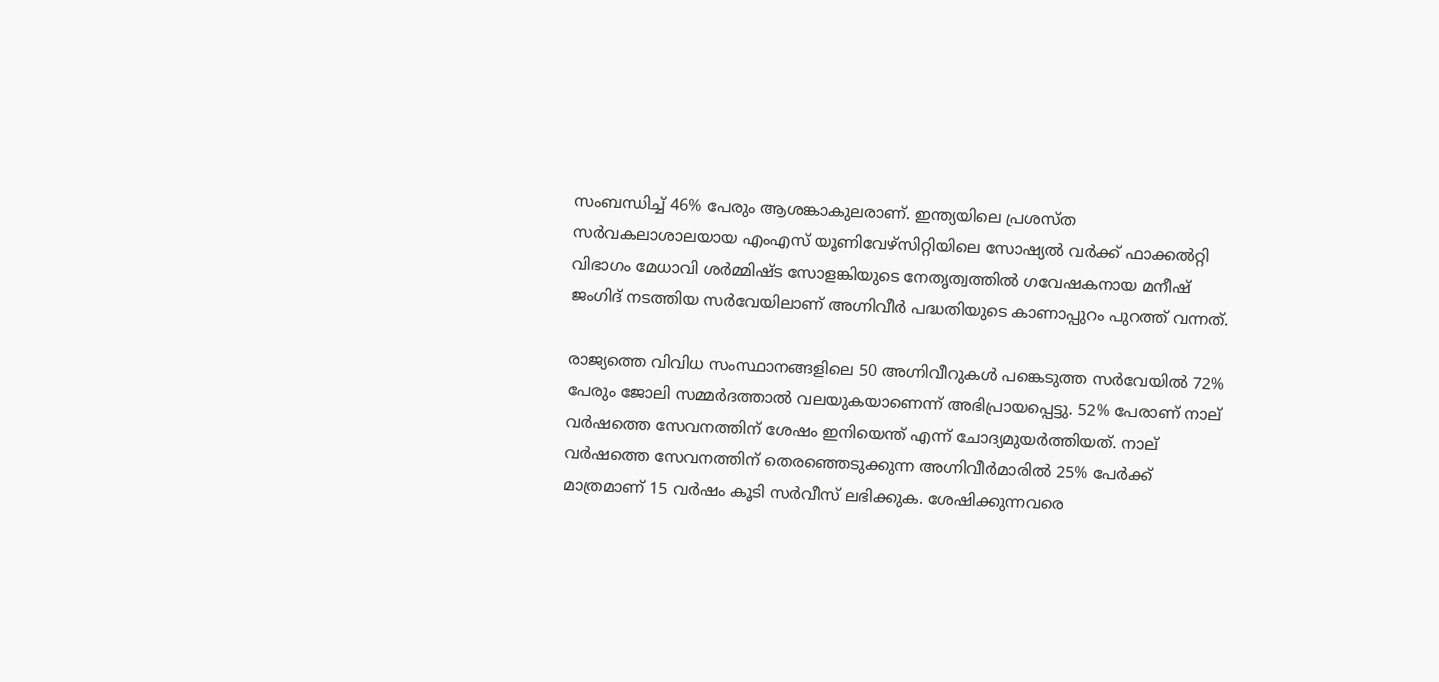സംബന്ധിച്ച് 46% പേരും ആശങ്കാകുലരാണ്. ഇന്ത്യയിലെ പ്രശസ്ത സര്‍വകലാശാലയായ എംഎസ് യൂണിവേഴ്സിറ്റിയിലെ സോഷ്യല്‍ വര്‍ക്ക് ഫാക്കല്‍റ്റി വിഭാഗം മേധാവി ശര്‍മ്മിഷ്ട സോളങ്കിയുടെ നേതൃത്വത്തില്‍ ഗവേഷകനായ മനീഷ് ജംഗിദ് നടത്തിയ സര്‍വേയിലാണ് അഗ്നിവീര്‍ പദ്ധതിയുടെ കാണാപ്പുറം പുറത്ത് വന്നത്.

രാജ്യത്തെ വിവിധ സംസ്ഥാനങ്ങളിലെ 50 അഗ്നിവീറുകള്‍ പങ്കെടുത്ത സര്‍വേയില്‍ 72% പേരും ജോലി സമ്മര്‍ദത്താല്‍ വലയുകയാണെന്ന് അഭിപ്രായപ്പെട്ടു. 52% പേരാണ് നാല് വര്‍ഷത്തെ സേവനത്തിന് ശേഷം ഇനിയെന്ത് എന്ന് ചോദ്യമുയര്‍ത്തിയത്. നാല് വര്‍ഷത്തെ സേവനത്തിന് തെരഞ്ഞെടുക്കുന്ന അഗ്നിവീര്‍മാരില്‍ 25% പേര്‍ക്ക് മാത്രമാണ് 15 വര്‍ഷം കൂടി സര്‍വീസ് ലഭിക്കുക. ശേഷിക്കുന്നവരെ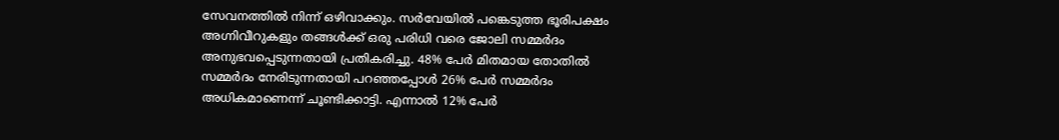സേവനത്തില്‍ നിന്ന് ഒഴിവാക്കും. സര്‍വേയില്‍ പങ്കെടുത്ത ഭൂരിപക്ഷം അഗ്നിവീറുകളും തങ്ങള്‍ക്ക് ഒരു പരിധി വരെ ജോലി സമ്മര്‍ദം അനുഭവപ്പെടുന്നതായി പ്രതികരിച്ചു. 48% പേര്‍ മിതമായ തോതില്‍ സമ്മര്‍ദം നേരിടുന്നതായി പറഞ്ഞപ്പോള്‍ 26% പേര്‍ സമ്മര്‍ദം അധികമാണെന്ന് ചൂണ്ടിക്കാട്ടി. എന്നാല്‍ 12% പേര്‍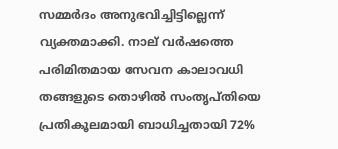സമ്മര്‍ദം അനുഭവിച്ചിട്ടില്ലെന്ന് വ്യക്തമാക്കി. നാല് വര്‍ഷത്തെ പരിമിതമായ സേവന കാലാവധി തങ്ങളുടെ തൊഴില്‍ സംതൃപ്തിയെ പ്രതികൂലമായി ബാധിച്ചതായി 72%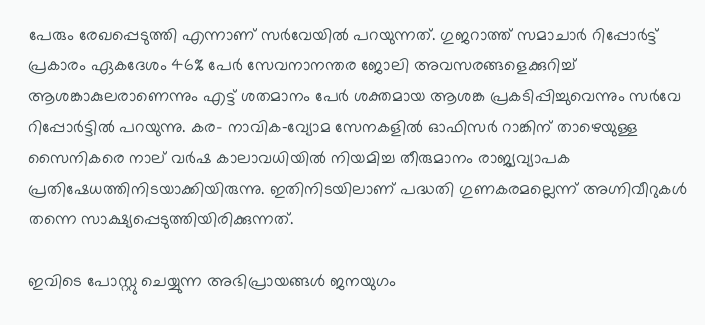പേരും രേഖപ്പെടുത്തി എന്നാണ് സര്‍വേയില്‍ പറയുന്നത്. ഗുജറാത്ത് സമാചാർ റിപ്പോർട്ട് പ്രകാരം ഏകദേശം 46% പേർ സേവനാനന്തര ജോലി അവസരങ്ങളെക്കുറിച്ച് ആശങ്കാകുലരാണെന്നും എട്ട് ശതമാനം പേർ ശക്തമായ ആശങ്ക പ്രകടിപ്പിച്ചുവെന്നും സര്‍വേ റിപ്പോര്‍ട്ടില്‍ പറയുന്നു. കര- നാവിക‑വ്യോമ സേനകളില്‍ ഓഫിസര്‍ റാങ്കിന് താഴെയുള്ള സൈനികരെ നാല് വര്‍ഷ കാലാവധിയില്‍ നിയമിച്ച തീരുമാനം രാജ്യവ്യാപക പ്രതിഷേധത്തിനിടയാക്കിയിരുന്നു. ഇതിനിടയിലാണ് പദ്ധതി ഗുണകരമല്ലെന്ന് അഗ്നിവീറുകള്‍ തന്നെ സാക്ഷ്യപ്പെടുത്തിയിരിക്കുന്നത്.

ഇവിടെ പോസ്റ്റു ചെയ്യുന്ന അഭിപ്രായങ്ങള്‍ ജനയുഗം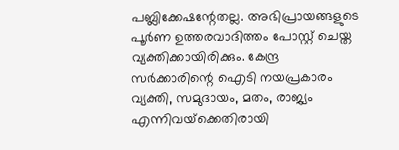പബ്ലിക്കേഷന്റേതല്ല. അഭിപ്രായങ്ങളുടെ പൂര്‍ണ ഉത്തരവാദിത്തം പോസ്റ്റ് ചെയ്ത വ്യക്തിക്കായിരിക്കും. കേന്ദ്ര സര്‍ക്കാരിന്റെ ഐടി നയപ്രകാരം വ്യക്തി, സമുദായം, മതം, രാജ്യം എന്നിവയ്‌ക്കെതിരായി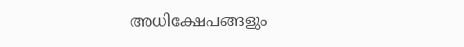അധിക്ഷേപങ്ങളും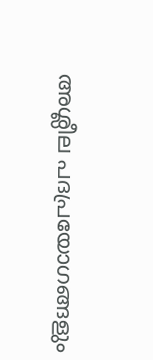അശ്ലീല പദപ്രയോഗങ്ങളും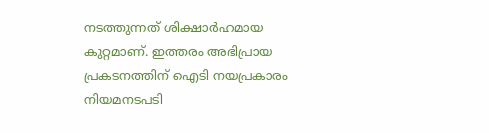നടത്തുന്നത് ശിക്ഷാര്‍ഹമായ കുറ്റമാണ്. ഇത്തരം അഭിപ്രായ പ്രകടനത്തിന് ഐടി നയപ്രകാരം നിയമനടപടി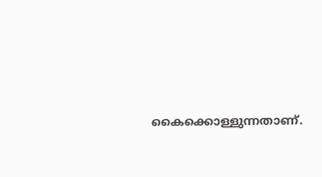കൈക്കൊള്ളുന്നതാണ്.